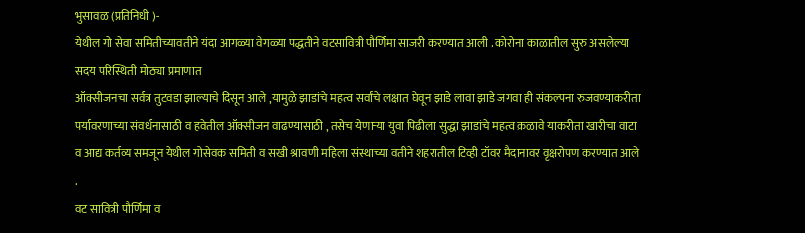भुसावळ (प्रतिनिधी )-
येथील गो सेवा समितीच्यावतीने यंदा आगळ्या वेगळ्या पद्धतीने वटसावित्री पौर्णिमा साजरी करण्यात आली . कोरोना काळातील सुरु असलेल्या सदय परिस्थिती मोठ्या प्रमाणात
ऑक्सीजनचा सर्वत्र तुटवडा झाल्याचे दिसून आले ,यामुळे झाडांचे महत्व सर्वांचे लक्षात घेवून झाडे लावा झाडे जगवा ही संकल्पना रुजवण्याकरीता पर्यावरणाच्या संवर्धनासाठी व हवेतील ऑक्सीजन वाढण्यासाठी , तसेच येणाऱ्या युवा पिढीला सुद्धा झाडांचे महत्व क़ळावे याकरीता खारीचा वाटा व आद्य कर्तव्य समजून येथील गोसेवक समिती व सखी श्रावणी महिला संस्थाच्या वतीने शहरातील टिव्ही टॉवर मैदानावर वृक्षरोपण करण्यात आले .
वट सावित्री पौर्णिमा व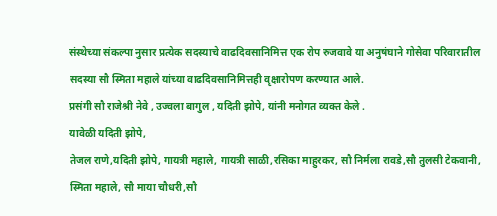संस्थेच्या संकल्पा नुसार प्रत्येक सदस्याचे वाढदिवसानिमित्त एक रोप रुजवावे या अनुषंघाने गोसेवा परिवारातील सदस्या सौ स्मिता महाले यांच्या वाढदिवसानिमित्तही वृक्षारोपण करण्यात आले.
प्रसंगी सौ राजेश्री नेवे , उज्वला बागुल , यदिती झोपे, यांनी मनोगत व्यक्त केले .
यावेळी यदिती झोपे,
तेजल राणे,यदिती झोपे, गायत्री महाले, गायत्री साळी,रसिका माहुरकर, सौ निर्मला रावडे,सौ तुलसी टेकवानी, स्मिता महाले, सौ माया चौधरी,सौ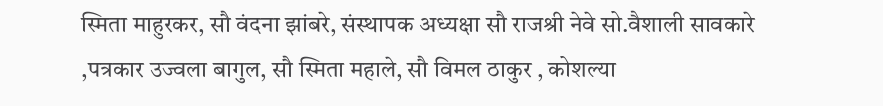स्मिता माहुरकर, सौ वंदना झांबरे, संस्थापक अध्यक्षा सौ राजश्री नेवे सो.वैशाली सावकारे ,पत्रकार उज्वला बागुल, सौ स्मिता महाले, सौ विमल ठाकुर , कोशल्या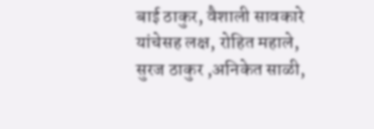बाई ठाकुर, वैशाली सावकारे यांचेसह लक्ष, रोहित महाले, सुरज ठाकुर ,अनिकेत साळी,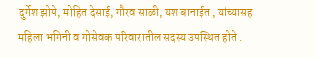दुर्गेश झोपे, मोहित देसाई, गौरव साळी, यश बानाईत , यांच्यासह महिला भगिनी व गोसेवक परिवारातील सदस्य उपस्थित होते .